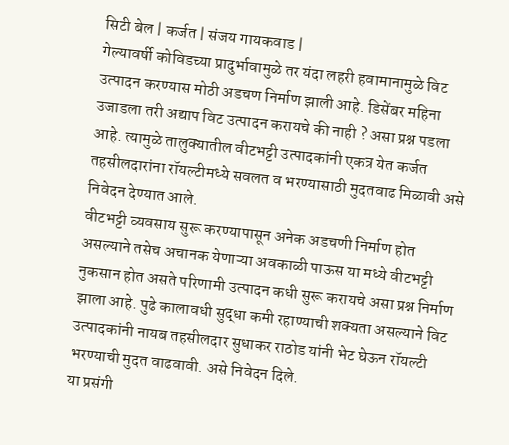सिटी बेल | कर्जत | संजय गायकवाड |
गेल्यावर्षी कोविडच्या प्रादुर्भावामुळे तर यंदा लहरी हवामानामुळे विट उत्पादन करण्यास मोठी अडचण निर्माण झाली आहे. डिसेंबर महिना उजाडला तरी अद्याप विट उत्पादन करायचे की नाही ? असा प्रश्न पडला आहे. त्यामुळे तालुक्यातील वीटभट्टी उत्पादकांनी एकत्र येत कर्जत तहसीलदारांना रॉयल्टीमध्ये सवलत व भरण्यासाठी मुदतवाढ मिळावी असे निवेदन देण्यात आले.
वीटभट्टी व्यवसाय सुरू करण्यापासून अनेक अडचणी निर्माण होत असल्याने तसेच अचानक येणाऱ्या अवकाळी पाऊस या मध्ये वीटभट्टी नुकसान होत असते परिणामी उत्पादन कधी सुरू करायचे असा प्रश्न निर्माण झाला आहे. पुढे कालावधी सुद्धा कमी रहाण्याची शक्यता असल्याने विट उत्पादकांनी नायब तहसीलदार सुधाकर राठोड यांनी भेट घेऊन रॉयल्टी भरण्याची मुदत वाढवावी. असे निवेदन दिले.
या प्रसंगी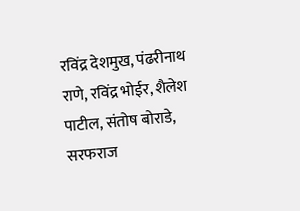रविंद्र देशमुख, पंढरीनाथ राणे, रविंद्र भोईर, शैलेश पाटील, संतोष बोराडे, सरफराज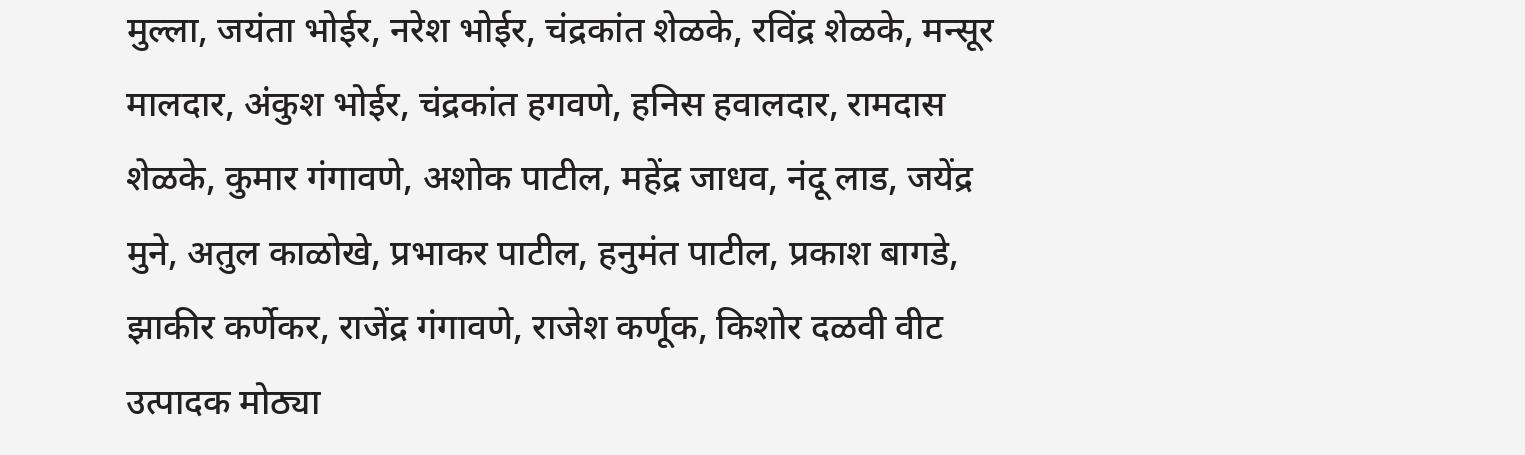मुल्ला, जयंता भोईर, नरेश भोईर, चंद्रकांत शेळके, रविंद्र शेळके, मन्सूर मालदार, अंकुश भोईर, चंद्रकांत हगवणे, हनिस हवालदार, रामदास शेळके, कुमार गंगावणे, अशोक पाटील, महेंद्र जाधव, नंदू लाड, जयेंद्र मुने, अतुल काळोखे, प्रभाकर पाटील, हनुमंत पाटील, प्रकाश बागडे, झाकीर कर्णेकर, राजेंद्र गंगावणे, राजेश कर्णूक, किशोर दळवी वीट उत्पादक मोठ्या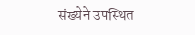संख्येने उपस्थित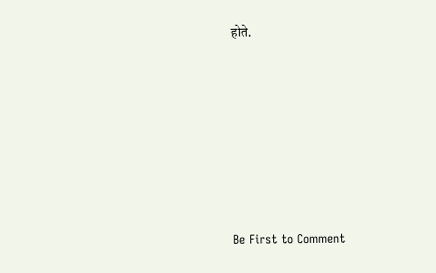होते.








Be First to Comment